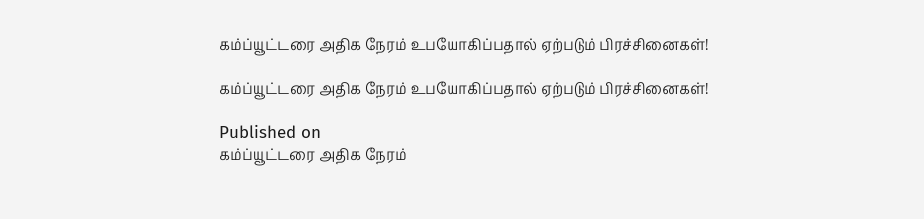கம்ப்யூட்டரை அதிக நேரம் உபயோகிப்பதால் ஏற்படும் பிரச்சினைகள்!

கம்ப்யூட்டரை அதிக நேரம் உபயோகிப்பதால் ஏற்படும் பிரச்சினைகள்!

Published on
கம்ப்யூட்டரை அதிக நேரம்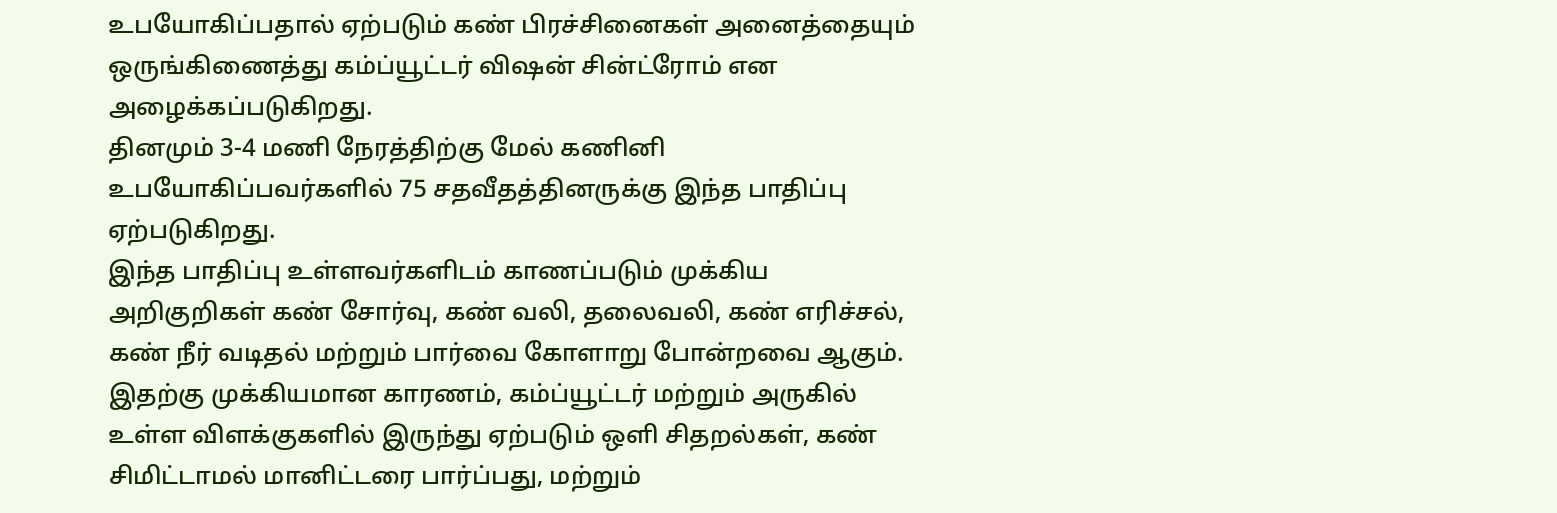உபயோகிப்பதால் ஏற்படும் கண் பிரச்சினைகள் அனைத்தையும் ஒருங்கிணைத்து கம்ப்யூட்டர் விஷன் சின்ட்ரோம் என அழைக்கப்படுகிறது.
தினமும் 3-4 மணி நேரத்திற்கு மேல் கணினி உபயோகிப்பவர்களில் 75 சதவீதத்தினருக்கு இந்த பாதிப்பு ஏற்படுகிறது.
இந்த பாதிப்பு உள்ளவர்களிடம் காணப்படும் முக்கிய அறிகுறிகள் கண் சோர்வு, கண் வலி, தலைவலி, கண் எரிச்சல், கண் நீர் வடிதல் மற்றும் பார்வை கோளாறு போன்றவை ஆகும்.
இதற்கு முக்கியமான காரணம், கம்ப்யூட்டர் மற்றும் அருகில் உள்ள விளக்குகளில் இருந்து ஏற்படும் ஒளி சிதறல்கள், கண் சிமிட்டாமல் மானிட்டரை பார்ப்பது, மற்றும்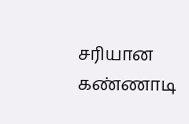சரியான கண்ணாடி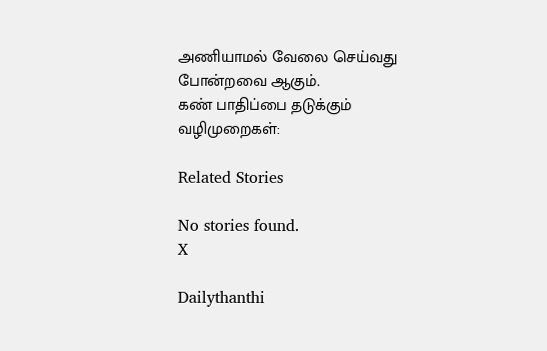அணியாமல் வேலை செய்வது போன்றவை ஆகும்.
கண் பாதிப்பை தடுக்கும் வழிமுறைகள்:

Related Stories

No stories found.
X

Dailythanthi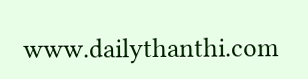www.dailythanthi.com